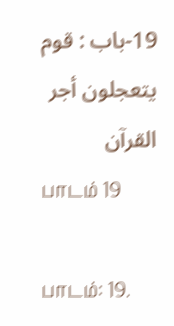19-باب : قوم يتعجلون أجر القرآن
பாடம் 19

பாடம்: 19.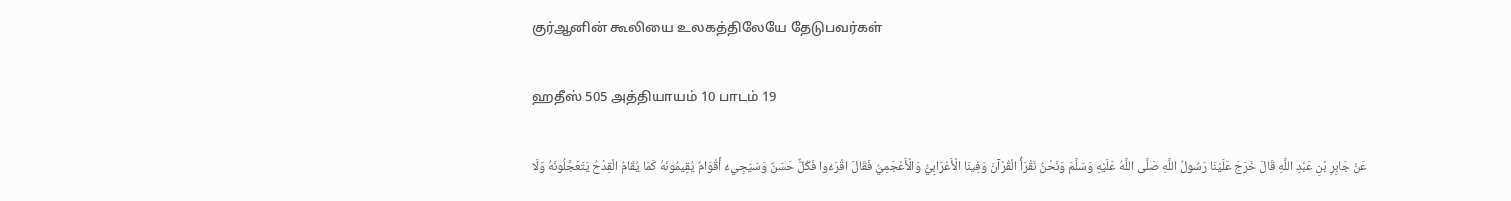குர்ஆனின் கூலியை உலகத்திலேயே தேடுபவர்கள்

ஹதீஸ் 505 அத்தியாயம் 10 பாடம் 19

عَنْ جَابِرِ بْنِ عَبْدِ اللَّهِ قَالَ خَرَجَ عَلَيْنَا رَسُولُ اللَّهِ صَلَّى اللَّهُ عَلَيْهِ وَسَلَّمَ وَنَحْنُ نَقْرَأُ الْقُرْآنَ وَفِينَا الْأَعْرَابِيُّ وَالْأَعْجَمِيُّ فَقَالَ اقْرَءُوا فَكُلٌّ حَسَنٌ وَسَيَجِيءُ أَقْوَامٌ يُقِيمُونَهُ كَمَا يُقَامُ الْقِدْحُ يَتَعَجَّلُونَهُ وَلَا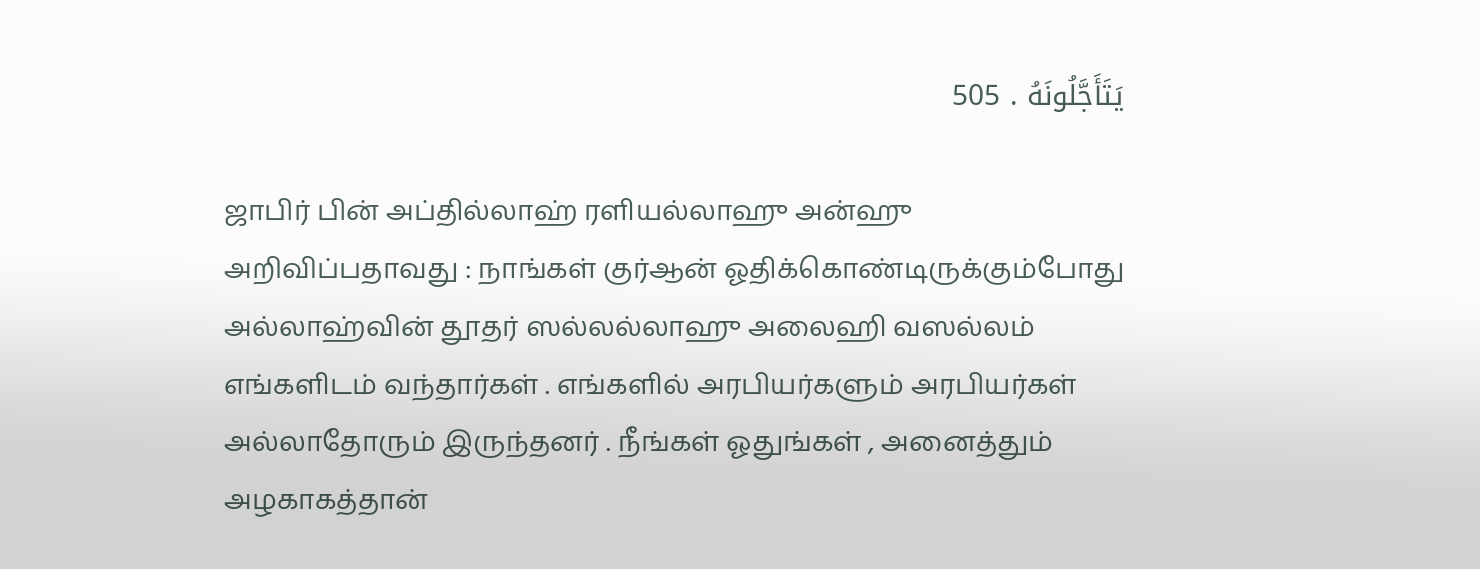يَتَأَجَّلُونَهُ . 505

ஜாபிர் பின் அப்தில்லாஹ் ரளியல்லாஹு அன்ஹு அறிவிப்பதாவது : நாங்கள் குர்ஆன் ஓதிக்கொண்டிருக்கும்போது அல்லாஹ்வின் தூதர் ஸல்லல்லாஹு அலைஹி வஸல்லம் எங்களிடம் வந்தார்கள் . எங்களில் அரபியர்களும் அரபியர்கள் அல்லாதோரும் இருந்தனர் . நீங்கள் ஓதுங்கள் , அனைத்தும் அழகாகத்தான்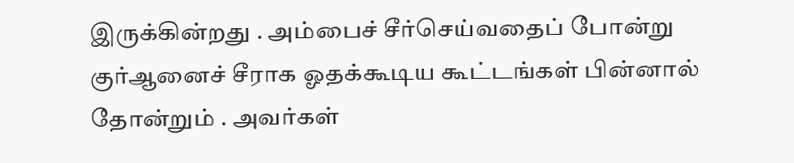இருக்கின்றது . அம்பைச் சீர்செய்வதைப் போன்று குர்ஆனைச் சீராக ஓதக்கூடிய கூட்டங்கள் பின்னால் தோன்றும் . அவர்கள்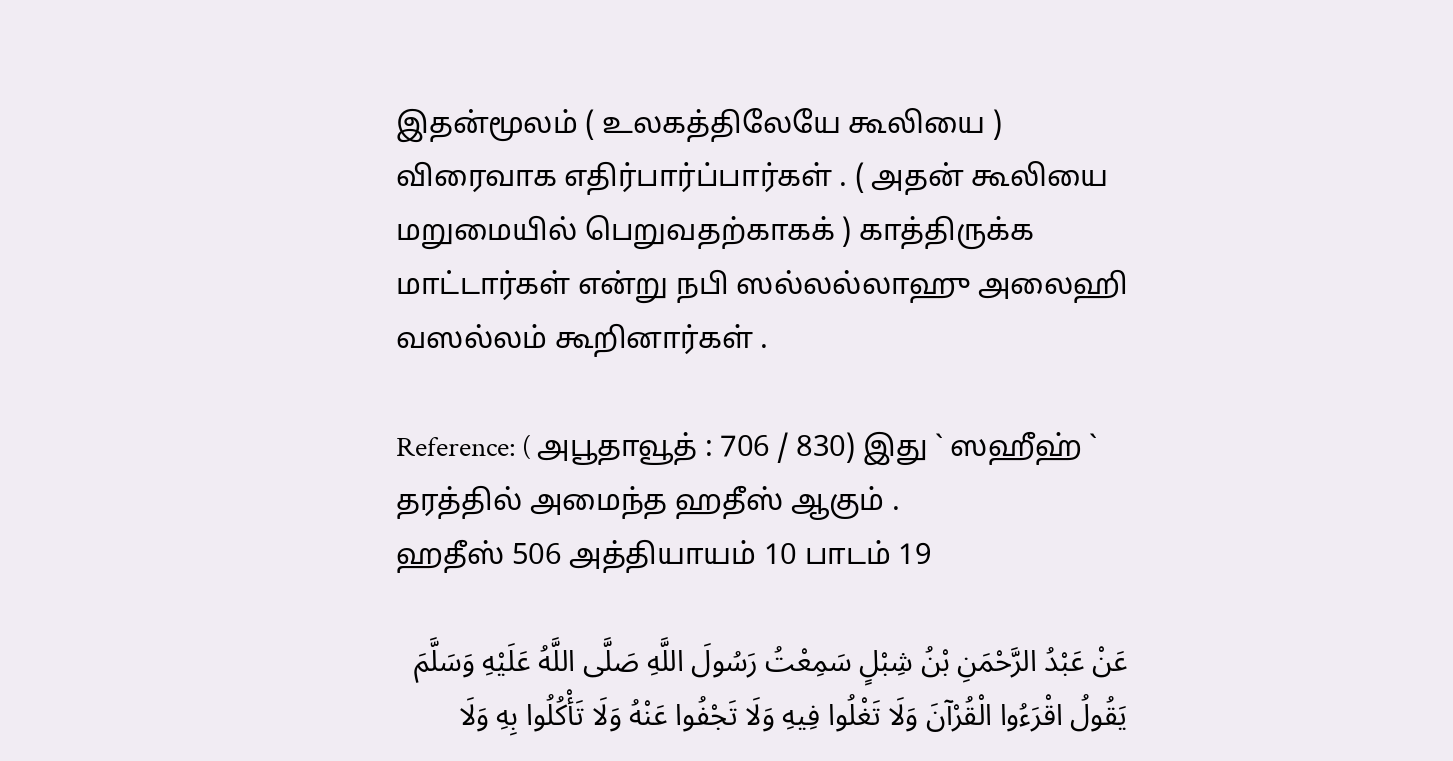இதன்மூலம் ( உலகத்திலேயே கூலியை ) விரைவாக எதிர்பார்ப்பார்கள் . ( அதன் கூலியை மறுமையில் பெறுவதற்காகக் ) காத்திருக்க மாட்டார்கள் என்று நபி ஸல்லல்லாஹு அலைஹி வஸல்லம் கூறினார்கள் .

Reference: ( அபூதாவூத் : 706 / 830) இது ` ஸஹீஹ் ` தரத்தில் அமைந்த ஹதீஸ் ஆகும் .
ஹதீஸ் 506 அத்தியாயம் 10 பாடம் 19

عَنْ عَبْدُ الرَّحْمَنِ بْنُ شِبْلٍ سَمِعْتُ رَسُولَ اللَّهِ صَلَّى اللَّهُ عَلَيْهِ وَسَلَّمَ يَقُولُ اقْرَءُوا الْقُرْآنَ وَلَا تَغْلُوا فِيهِ وَلَا تَجْفُوا عَنْهُ وَلَا تَأْكُلُوا بِهِ وَلَا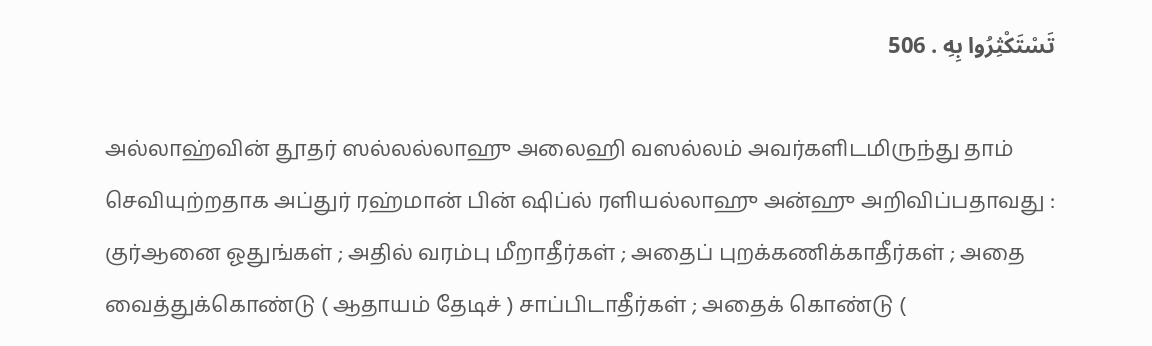تَسْتَكْثِرُوا بِهِ . 506

அல்லாஹ்வின் தூதர் ஸல்லல்லாஹு அலைஹி வஸல்லம் அவர்களிடமிருந்து தாம் செவியுற்றதாக அப்துர் ரஹ்மான் பின் ஷிப்ல் ரளியல்லாஹு அன்ஹு அறிவிப்பதாவது : குர்ஆனை ஓதுங்கள் ; அதில் வரம்பு மீறாதீர்கள் ; அதைப் புறக்கணிக்காதீர்கள் ; அதை வைத்துக்கொண்டு ( ஆதாயம் தேடிச் ) சாப்பிடாதீர்கள் ; அதைக் கொண்டு (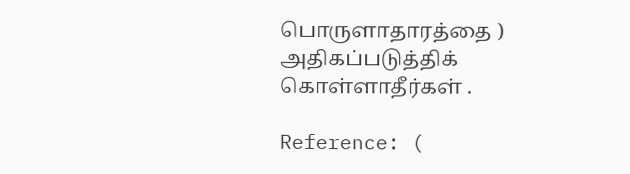பொருளாதாரத்தை ) அதிகப்படுத்திக் கொள்ளாதீர்கள் .

Reference: (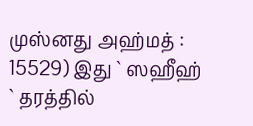முஸ்னது அஹ்மத் : 15529) இது ` ஸஹீஹ் ` தரத்தில்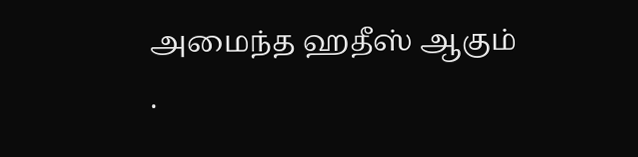அமைந்த ஹதீஸ் ஆகும் .